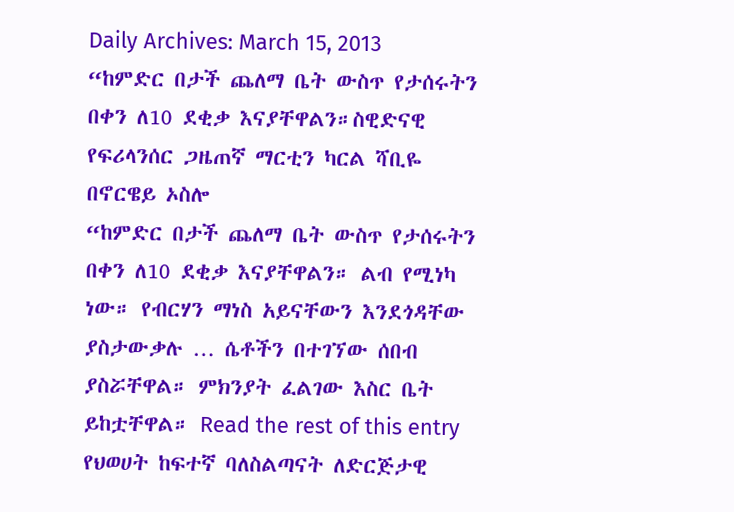Daily Archives: March 15, 2013
“ከምድር በታች ጨለማ ቤት ውስጥ የታሰሩትን በቀን ለ10 ደቂቃ እናያቸዋልን።ስዊድናዊ የፍሪላንሰር ጋዜጠኛ ማርቲን ካርል ሻቢዬ በኖርዌይ ኦስሎ
“ከምድር በታች ጨለማ ቤት ውስጥ የታሰሩትን በቀን ለ10 ደቂቃ እናያቸዋልን። ልብ የሚነካ ነው። የብርሃን ማነስ አይናቸውን እንደጎዳቸው ያስታውቃሉ … ሴቶችን በተገኘው ሰበብ ያስሯቸዋል። ምክንያት ፈልገው እስር ቤት ይከቷቸዋል። Read the rest of this entry
የህወሀት ከፍተኛ ባለስልጣናት ለድርጅታዊ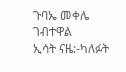ጉባኤ መቀሌ ገብተዋል
ኢሳት ናዜ:-ካለፉት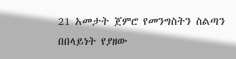21 አመታት ጀምሮ የመንግስትን ስልጣን በበላይነት የያዘው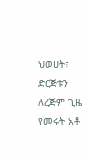ህወሀት፣ ድርጅቱን ለረጅም ጊዜ የመሩት አቶ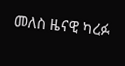መለስ ዜናዊ ካረፉ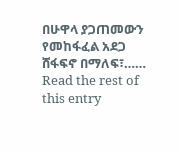በሁዋላ ያጋጠመውን የመከፋፈል አደጋ ሸፋፍኖ በማለፍ፣…… Read the rest of this entry